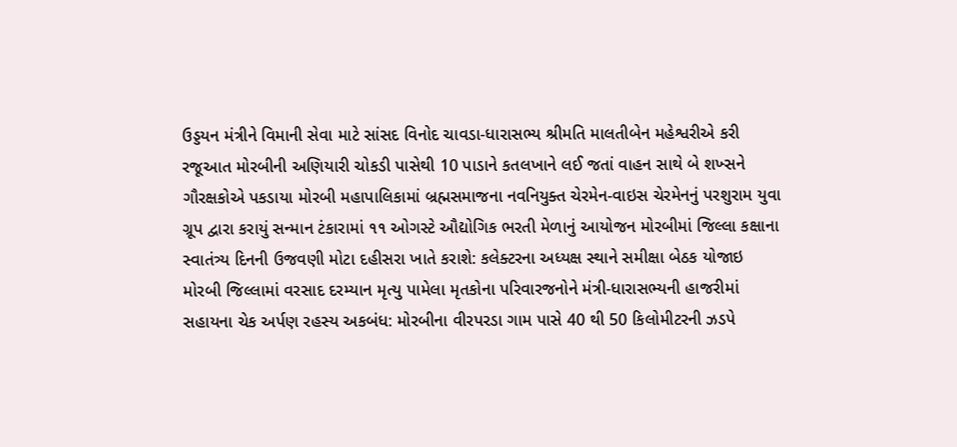ઉડ્ડયન મંત્રીને વિમાની સેવા માટે સાંસદ વિનોદ ચાવડા-ધારાસભ્ય શ્રીમતિ માલતીબેન મહેશ્વરીએ કરી રજૂઆત મોરબીની અણિયારી ચોકડી પાસેથી 10 પાડાને કતલખાને લઈ જતાં વાહન સાથે બે શખ્સને ગૌરક્ષકોએ પકડાયા મોરબી મહાપાલિકામાં બ્રહ્મસમાજના નવનિયુક્ત ચેરમેન-વાઇસ ચેરમેનનું પરશુરામ યુવા ગ્રૂપ દ્વારા કરાયું સન્માન ટંકારામાં ૧૧ ઓગસ્ટે ઔદ્યોગિક ભરતી મેળાનું આયોજન મોરબીમાં જિલ્લા કક્ષાના સ્વાતંત્ર્ય દિનની ઉજવણી મોટા દહીસરા ખાતે કરાશે: કલેક્ટરના અધ્યક્ષ સ્થાને સમીક્ષા બેઠક યોજાઇ મોરબી જિલ્લામાં વરસાદ દરમ્યાન મૃત્યુ પામેલા મૃતકોના પરિવારજનોને મંત્રી-ધારાસભ્યની હાજરીમાં સહાયના ચેક અર્પણ રહસ્ય અકબંધ: મોરબીના વીરપરડા ગામ પાસે 40 થી 50 કિલોમીટરની ઝડપે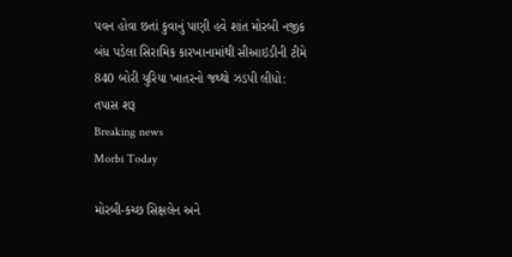પવન હોવા છતાં કુવાનું પાણી હવે શાંત મોરબી નજીક બંધ પડેલા સિરામિક કારખાનામાંથી સીઆઇડીની ટીમે 840 બોરી યુરિયા ખાતરનો જથ્થો ઝડપી લીધો: તપાસ શરૂ
Breaking news
Morbi Today

મોરબી-કચ્છ સિક્ષલેન અને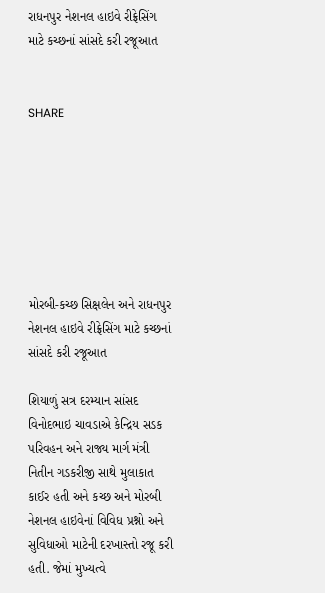રાધનપુર નેશનલ હાઇવે રીફ્રેસિંગ માટે કચ્છનાં સાંસદે કરી રજૂઆત


SHARE







મોરબી-કચ્છ સિક્ષલેન અને રાધનપુર નેશનલ હાઇવે રીફ્રેસિંગ માટે કચ્છનાં સાંસદે કરી રજૂઆત

શિયાળું સત્ર દરમ્યાન સાંસદ વિનોદભાઇ ચાવડાએ કેન્દ્રિય સડક પરિવહન અને રાજ્ય માર્ગ મંત્રી નિતીન ગડકરીજી સાથે મુલાકાત કાઈર હતી અને કચ્છ અને મોરબી નેશનલ હાઇવેનાં વિવિધ પ્રશ્નો અને સુવિધાઓ માટેની દરખાસ્તો રજૂ કરી હતી. જેમાં મુખ્યત્વે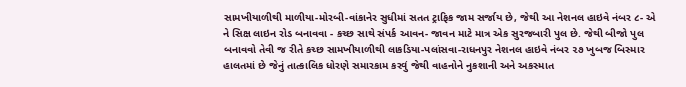સામખીયાળીથી માળીયા-મોરબી-વાંકાનેર સુધીમાં સતત ટ્રાફિક જામ સર્જાય છે, જેથી આ નેશનલ હાઇવે નંબર ૮- એ ને સિક્ષ લાઇન રોડ બનાવવા - કચ્છ સાથે સંપર્ક આવન- જાવન માટે માત્ર એક સુરજબારી પુલ છે. જેથી બીજો પુલ બનાવવો તેવી જ રીતે કચ્છ સામખીયાળીથી લાકડિયા-પલાંસવા-રાધનપુર નેશનલ હાઇવે નંબર ૨૭ ખુબજ બિસ્માર હાલતમાં છે જેનું તાત્કાલિક ધોરણે સમારકામ કરવું જેથી વાહનોને નુકશાની અને અકસ્માત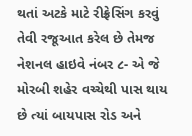થતાં અટકે માટે રીફ્રેસિંગ કરવું તેવી રજૂઆત કરેલ છે તેમજ નેશનલ હાઇવે નંબર ૮- એ જે મોરબી શહેર વચ્ચેથી પાસ થાય છે ત્યાં બાયપાસ રોડ અને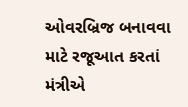ઓવરબ્રિજ બનાવવા માટે રજૂઆત કરતાં મંત્રીએ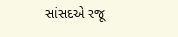સાંસદએ રજૂ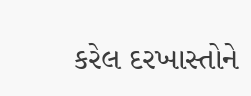કરેલ દરખાસ્તોને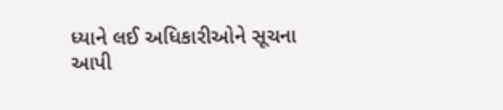ધ્યાને લઈ અધિકારીઓને સૂચના આપી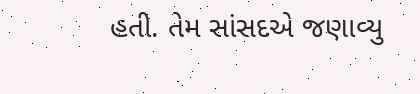હતી. તેમ સાંસદએ જણાવ્યુ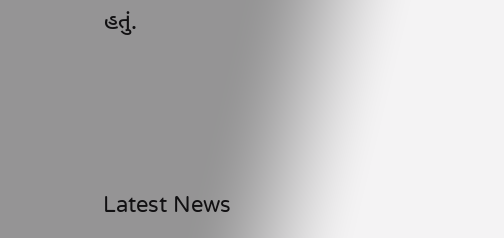હતું.






Latest News